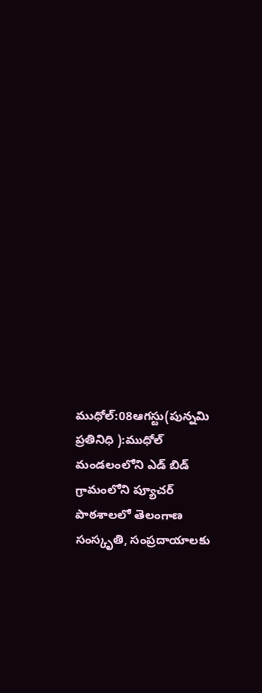ముధోల్:08ఆగస్టు(పున్నమి ప్రతినిధి ):ముధోల్ మండలంలోని ఎడ్ బిడ్ గ్రామంలోని ప్యూచర్ పాఠశాలలో తెలంగాణ సంస్కృతి, సంప్రదాయాలకు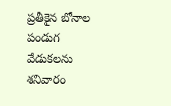ప్రతీకైన బోనాల పండుగ వేడుకలను శనివారం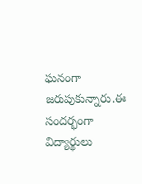ఘనంగా జరుపుకున్నారు.ఈ సందర్భంగా విద్యార్థులు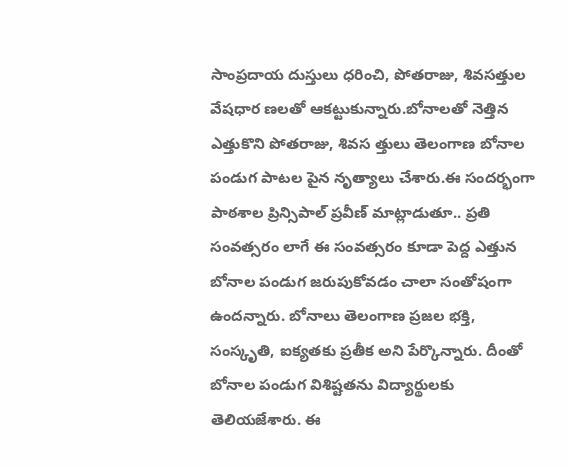సాంప్రదాయ దుస్తులు ధరించి, పోతరాజు, శివసత్తుల వేషధార ణలతో ఆకట్టుకున్నారు.బోనాలతో నెత్తిన ఎత్తుకొని పోతరాజు, శివస త్తులు తెలంగాణ బోనాల పండుగ పాటల పైన నృత్యాలు చేశారు.ఈ సందర్భంగా పాఠశాల ప్రిన్సిపాల్ ప్రవీణ్ మాట్లాడుతూ.. ప్రతి సంవత్సరం లాగే ఈ సంవత్సరం కూడా పెద్ద ఎత్తున బోనాల పండుగ జరుపుకోవడం చాలా సంతోషంగా ఉందన్నారు. బోనాలు తెలంగాణ ప్రజల భక్తి, సంస్కృతి, ఐక్యతకు ప్రతీక అని పేర్కొన్నారు. దీంతో బోనాల పండుగ విశిష్టతను విద్యార్థులకు తెలియజేశారు. ఈ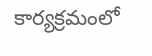కార్యక్రమంలో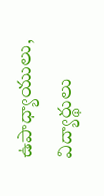ఉపాధ్యాయులు, విద్యార్థులు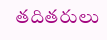తదితరులు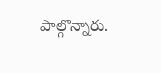పాల్గొన్నారు.